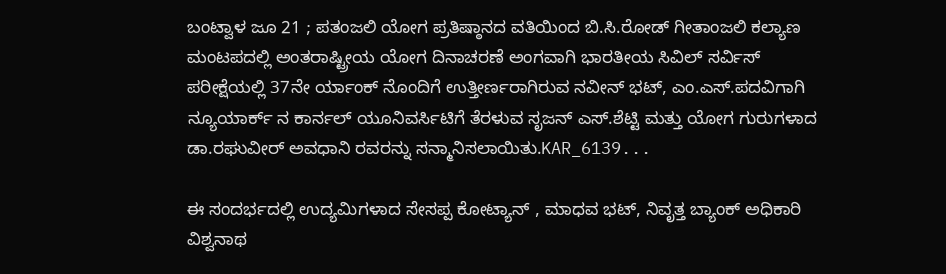ಬಂಟ್ವಾಳ ಜೂ 21 ; ಪತಂಜಲಿ ಯೋಗ ಪ್ರತಿಷ್ಠಾನದ ವತಿಯಿಂದ ಬಿ.ಸಿ.ರೋಡ್ ಗೀತಾಂಜಲಿ ಕಲ್ಯಾಣ ಮಂಟಪದಲ್ಲಿ ಅಂತರಾಷ್ಟ್ರೀಯ ಯೋಗ ದಿನಾಚರಣೆ ಅಂಗವಾಗಿ ಭಾರತೀಯ ಸಿವಿಲ್ ಸರ್ವಿಸ್ ಪರೀಕ್ಷೆಯಲ್ಲಿ 37ನೇ ರ್ಯಾಂಕ್ ನೊಂದಿಗೆ ಉತ್ತೀರ್ಣರಾಗಿರುವ ನವೀನ್ ಭಟ್, ಎಂ.ಎಸ್.ಪದವಿಗಾಗಿ ನ್ಯೂಯಾರ್ಕ್ ನ ಕಾರ್ನಲ್ ಯೂನಿವರ್ಸಿಟಿಗೆ ತೆರಳುವ ಸೃಜನ್ ಎಸ್.ಶೆಟ್ಟಿ ಮತ್ತು ಯೋಗ ಗುರುಗಳಾದ ಡಾ.ರಘುವೀರ್ ಅವಧಾನಿ ರವರನ್ನು ಸನ್ಮಾನಿಸಲಾಯಿತು.KAR_6139...

ಈ ಸಂದರ್ಭದಲ್ಲಿ ಉದ್ಯಮಿಗಳಾದ ಸೇಸಪ್ಪ ಕೋಟ್ಯಾನ್ , ಮಾಧವ ಭಟ್, ನಿವೃತ್ತ ಬ್ಯಾಂಕ್ ಅಧಿಕಾರಿ ವಿಶ್ವನಾಥ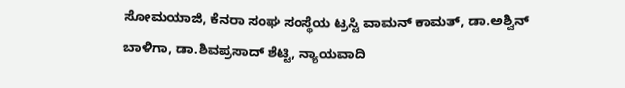ಸೋಮಯಾಜಿ, ಕೆನರಾ ಸಂಘ ಸಂಸ್ಥೆಯ ಟ್ರಸ್ಟಿ ವಾಮನ್ ಕಾಮತ್, ಡಾ.ಅಶ್ವಿನ್ ಬಾಳಿಗಾ, ಡಾ.ಶಿವಪ್ರಸಾದ್ ಶೆಟ್ಟಿ, ನ್ಯಾಯವಾದಿ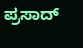ಪ್ರಸಾದ್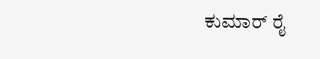ಕುಮಾರ್ ರೈ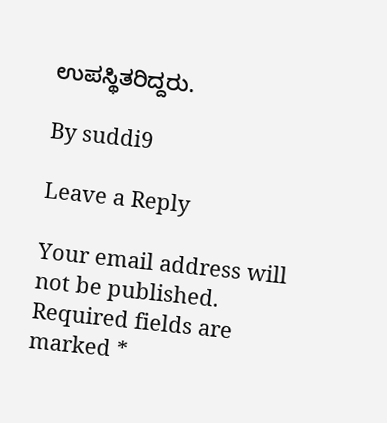ಉಪಸ್ಥಿತರಿದ್ದರು.

By suddi9

Leave a Reply

Your email address will not be published. Required fields are marked *